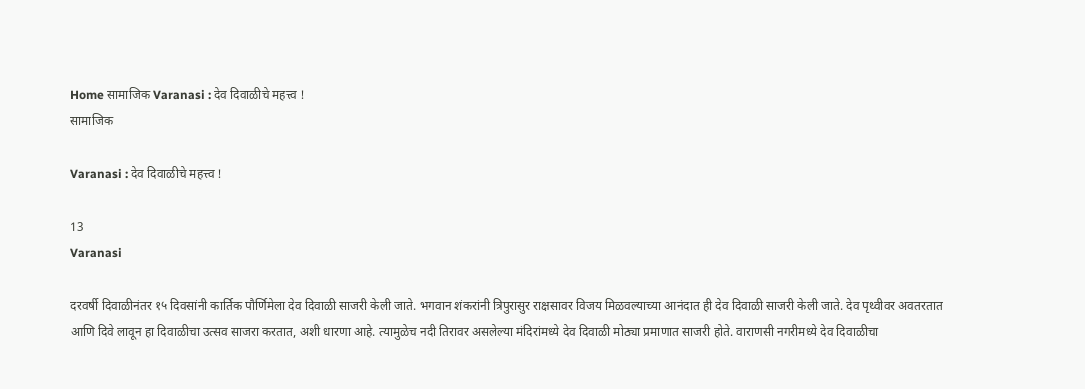Home सामाजिक Varanasi : देव दिवाळीचे महत्त्व !
सामाजिक

Varanasi : देव दिवाळीचे महत्त्व !

13
Varanasi

दरवर्षी दिवाळीनंतर १५ दिवसांनी कार्तिक पौर्णिमेला देव दिवाळी साजरी केली जाते. भगवान शंकरांनी त्रिपुरासुर राक्षसावर विजय मिळवल्याच्या आनंदात ही देव दिवाळी साजरी केली जाते. देव पृथ्वीवर अवतरतात आणि दिवे लावून हा दिवाळीचा उत्सव साजरा करतात, अशी धारणा आहे. त्यामुळेच नदी तिरावर असलेल्या मंदिरांमध्ये देव दिवाळी मोठ्या प्रमाणात साजरी होते. वाराणसी नगरीमध्ये देव दिवाळीचा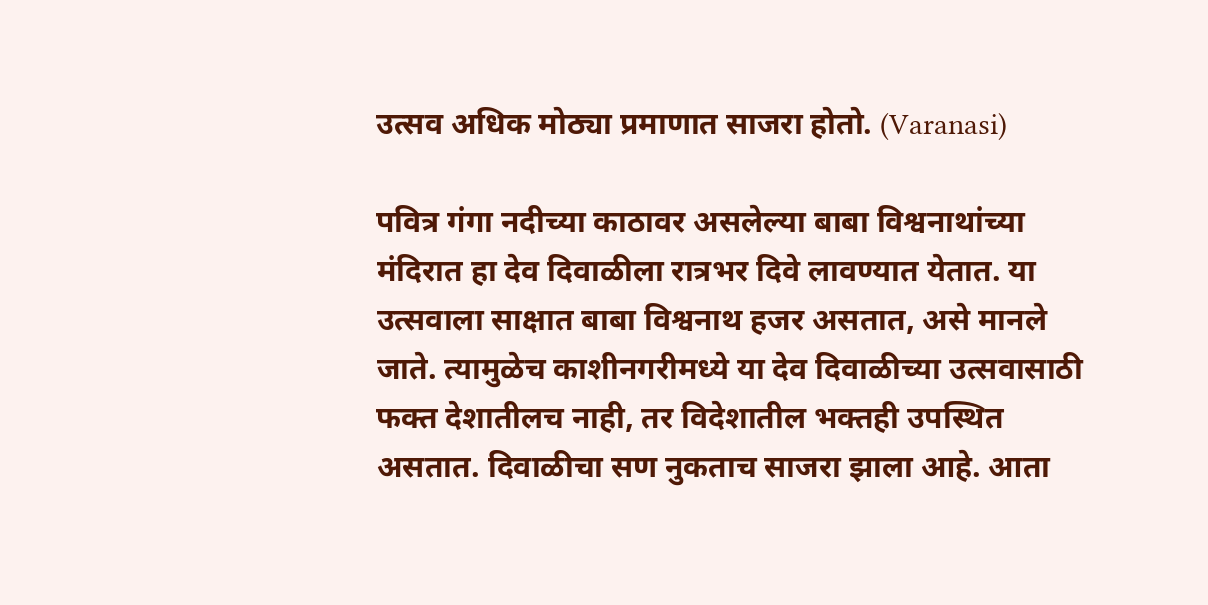उत्सव अधिक मोठ्या प्रमाणात साजरा होतो. (Varanasi)

पवित्र गंगा नदीच्या काठावर असलेल्या बाबा विश्वनाथांच्या मंदिरात हा देव दिवाळीला रात्रभर दिवे लावण्यात येतात. या उत्सवाला साक्षात बाबा विश्वनाथ हजर असतात, असे मानले जाते. त्यामुळेच काशीनगरीमध्ये या देव दिवाळीच्या उत्सवासाठी फक्त देशातीलच नाही, तर विदेशातील भक्तही उपस्थित असतात. दिवाळीचा सण नुकताच साजरा झाला आहे. आता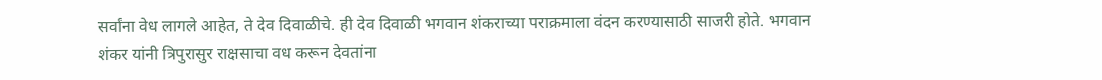सर्वांना वेध लागले आहेत, ते देव दिवाळीचे. ही देव दिवाळी भगवान शंकराच्या पराक्रमाला वंदन करण्यासाठी साजरी होते. भगवान शंकर यांनी त्रिपुरासुर राक्षसाचा वध करून देवतांना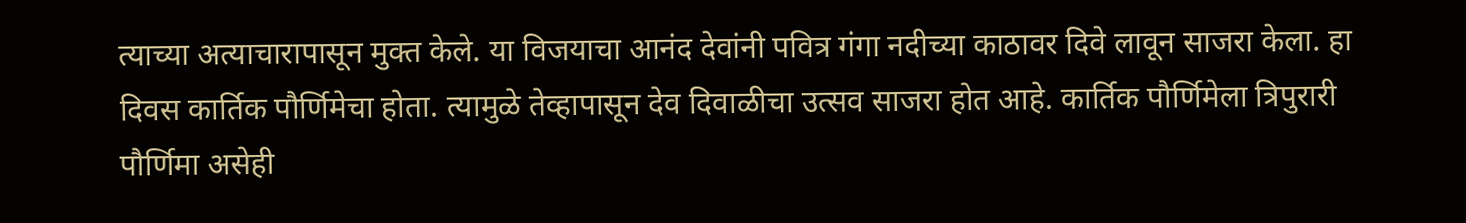त्याच्या अत्याचारापासून मुक्त केले. या विजयाचा आनंद देवांनी पवित्र गंगा नदीच्या काठावर दिवे लावून साजरा केला. हा दिवस कार्तिक पौर्णिमेचा होता. त्यामुळे तेव्हापासून देव दिवाळीचा उत्सव साजरा होत आहे. कार्तिक पौर्णिमेला त्रिपुरारी पौर्णिमा असेही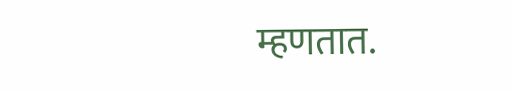म्हणतात.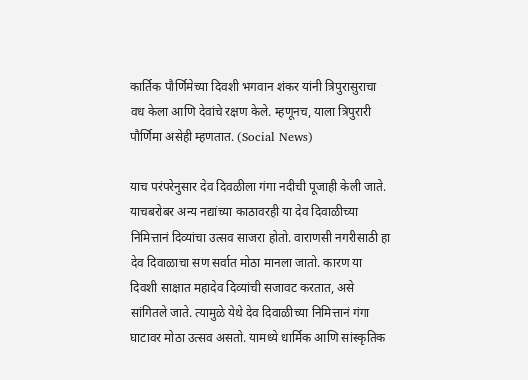कार्तिक पौर्णिमेच्या दिवशी भगवान शंकर यांनी त्रिपुरासुराचा वध केला आणि देवांचे रक्षण केले. म्हणूनच, याला त्रिपुरारी पौर्णिमा असेही म्हणतात. (Social News)

याच परंपरेनुसार देव दिवळीला गंगा नदीची पूजाही केली जाते. याचबरोबर अन्य नद्यांच्या काठावरही या देव दिवाळीच्या निमित्तानं दिव्यांचा उत्सव साजरा होतो. वाराणसी नगरीसाठी हा देव दिवाळाचा सण सर्वात मोठा मानला जातो. कारण या दिवशी साक्षात महादेव दिव्यांची सजावट करतात, असे सांगितले जाते. त्यामुळे येथे देव दिवाळीच्या निमित्तानं गंगा घाटावर मोठा उत्सव असतो. यामध्ये धार्मिक आणि सांस्कृतिक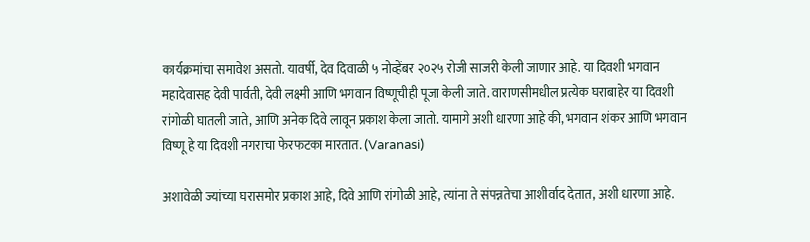कार्यक्रमांचा समावेश असतो. यावर्षी, देव दिवाळी ५ नोव्हेंबर २०२५ रोजी साजरी केली जाणार आहे. या दिवशी भगवान महादेवासह देवी पार्वती, देवी लक्ष्मी आणि भगवान विष्णूचीही पूजा केली जाते. वाराणसीमधील प्रत्येक घराबाहेर या दिवशी रांगोळी घातली जाते, आणि अनेक दिवे लावून प्रकाश केला जातो. यामागे अशी धारणा आहे की, भगवान शंकर आणि भगवान विष्णू हे या दिवशी नगराचा फेरफटका मारतात. (Varanasi)

अशावेळी ज्यांच्या घरासमोर प्रकाश आहे, दिवे आणि रांगोळी आहे, त्यांना ते संपन्नतेचा आशीर्वाद देतात, अशी धारणा आहे.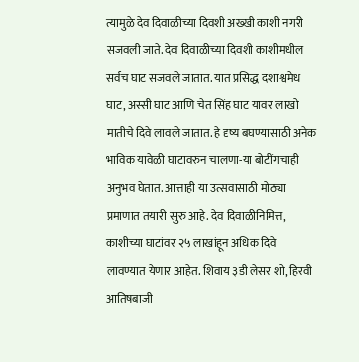त्यामुळे देव दिवाळीच्या दिवशी अख्खी काशी नगरी सजवली जाते. देव दिवाळीच्या दिवशी काशीमधील सर्वच घाट सजवले जातात. यात प्रसिद्ध दशाश्वमेध घाट, अस्सी घाट आणि चेत सिंह घाट यावर लाखो मातीचे दिवे लावले जातात. हे दृष्य बघण्यासाठी अनेक भाविक यावेळी घाटावरुन चालणा-या बोटींगचाही अनुभव घेतात. आत्ताही या उत्सवासाठी मोठ्या प्रमाणात तयारी सुरु आहे. देव दिवाळीनिमित्त, काशीच्या घाटांवर २५ लाखांहून अधिक दिवे लावण्यात येणार आहेत. शिवाय ३डी लेसर शो, हिरवी आतिषबाजी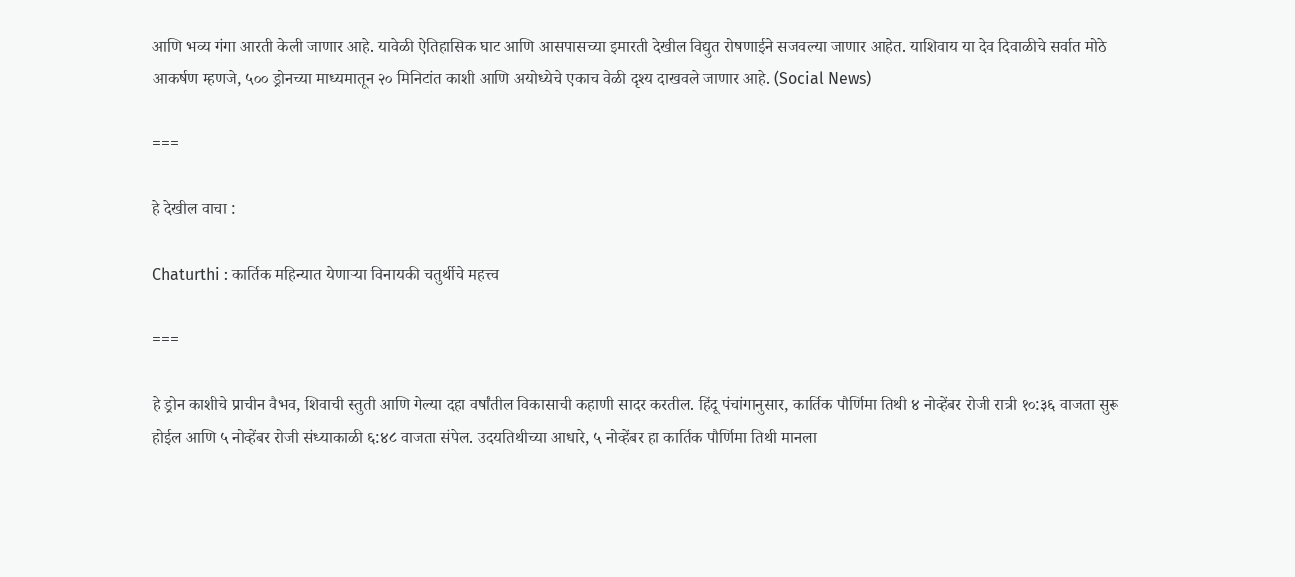आणि भव्य गंगा आरती केली जाणार आहे. यावेळी ऐतिहासिक घाट आणि आसपासच्या इमारती देखील विद्युत रोषणाईने सजवल्या जाणार आहेत. याशिवाय या देव दिवाळीचे सर्वात मोठे आकर्षण म्हणजे, ५०० ड्रोनच्या माध्यमातून २० मिनिटांत काशी आणि अयोध्येचे एकाच वेळी दृश्य दाखवले जाणार आहे. (Social News)

===

हे देखील वाचा :

Chaturthi : कार्तिक महिन्यात येणाऱ्या विनायकी चतुर्थीचे महत्त्व

===

हे ड्रोन काशीचे प्राचीन वैभव, शिवाची स्तुती आणि गेल्या दहा वर्षांतील विकासाची कहाणी सादर करतील. हिंदू पंचांगानुसार, कार्तिक पौर्णिमा तिथी ४ नोव्हेंबर रोजी रात्री १०:३६ वाजता सुरू होईल आणि ५ नोव्हेंबर रोजी संध्याकाळी ६:४८ वाजता संपेल. उदयतिथीच्या आधारे, ५ नोव्हेंबर हा कार्तिक पौर्णिमा तिथी मानला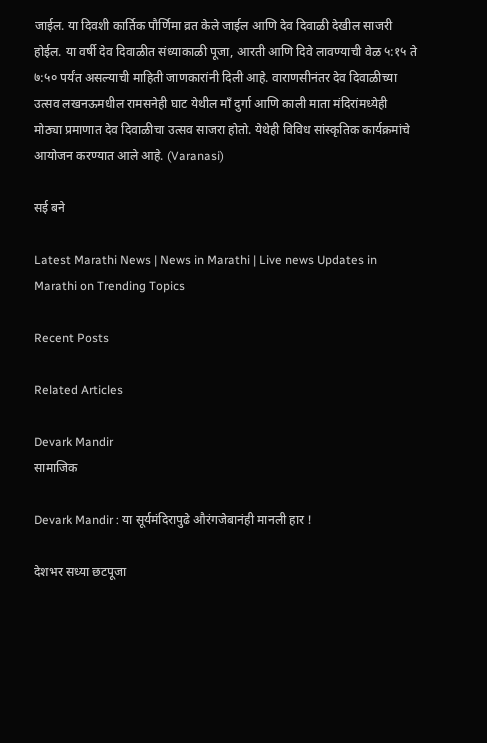जाईल. या दिवशी कार्तिक पौर्णिमा व्रत केले जाईल आणि देव दिवाळी देखील साजरी होईल. या वर्षी देव दिवाळीत संध्याकाळी पूजा, आरती आणि दिवे लावण्याची वेळ ५:१५ ते ७:५० पर्यंत असल्याची माहिती जाणकारांनी दिली आहे. वाराणसीनंतर देव दिवाळीच्या उत्सव लखनऊमधील रामसनेही घाट येथील माँ दुर्गा आणि काली माता मंदिरांमध्येही मोठ्या प्रमाणात देव दिवाळीचा उत्सव साजरा होतो. येथेही विविध सांस्कृतिक कार्यक्रमांचे आयोजन करण्यात आले आहे. (Varanasi)

सई बने

Latest Marathi News | News in Marathi | Live news Updates in Marathi on Trending Topics

Recent Posts

Related Articles

Devark Mandir
सामाजिक

Devark Mandir : या सूर्यमंदिरापुढे औरंगजेबानंही मानली हार !

देशभर सध्या छटपूजा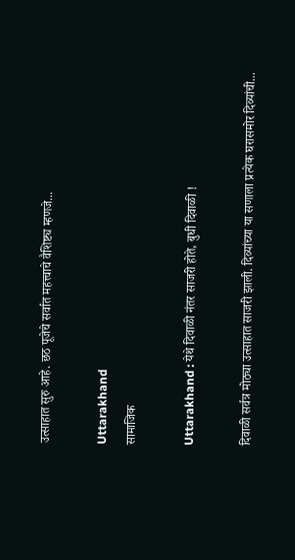उत्साहात सुरु आहे. छठ पूजेचे सर्वात महत्त्वाचे वैशिष्ट्य म्हणजे...

Uttarakhand
सामाजिक

Uttarakhand : येथे दिवाळी नंतर साजरी होते, बुधी दिवाळी !

दिवाळी सर्वत्र मोठ्या उत्साहात साजरी झाली. दिव्यांच्या या सणाला प्रत्येक घरासमोर दिव्यांची...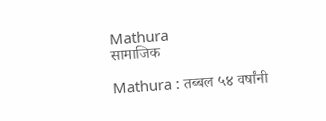Mathura
सामाजिक

Mathura : तब्बल ५४ वर्षांनी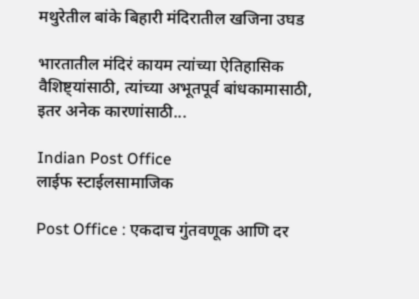मथुरेतील बांके बिहारी मंदिरातील खजिना उघड

भारतातील मंदिरं कायम त्यांच्या ऐतिहासिक वैशिष्ट्यांसाठी, त्यांच्या अभूतपूर्व बांधकामासाठी, इतर अनेक कारणांसाठी...

Indian Post Office
लाईफ स्टाईलसामाजिक

Post Office : एकदाच गुंतवणूक आणि दर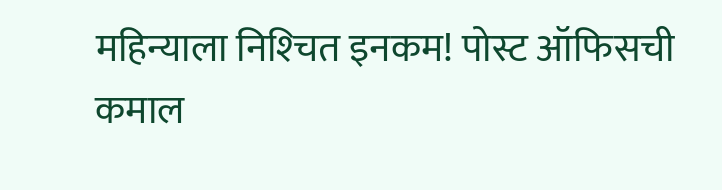महिन्याला निश्‍चित इनकम! पोस्ट ऑफिसची कमाल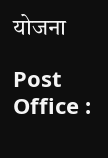योजना

Post Office :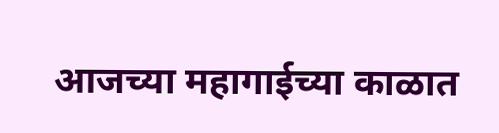आजच्या महागाईच्या काळात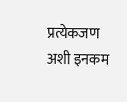प्रत्येकजण अशी इनकम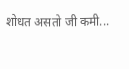शोधत असतो जी कमी...